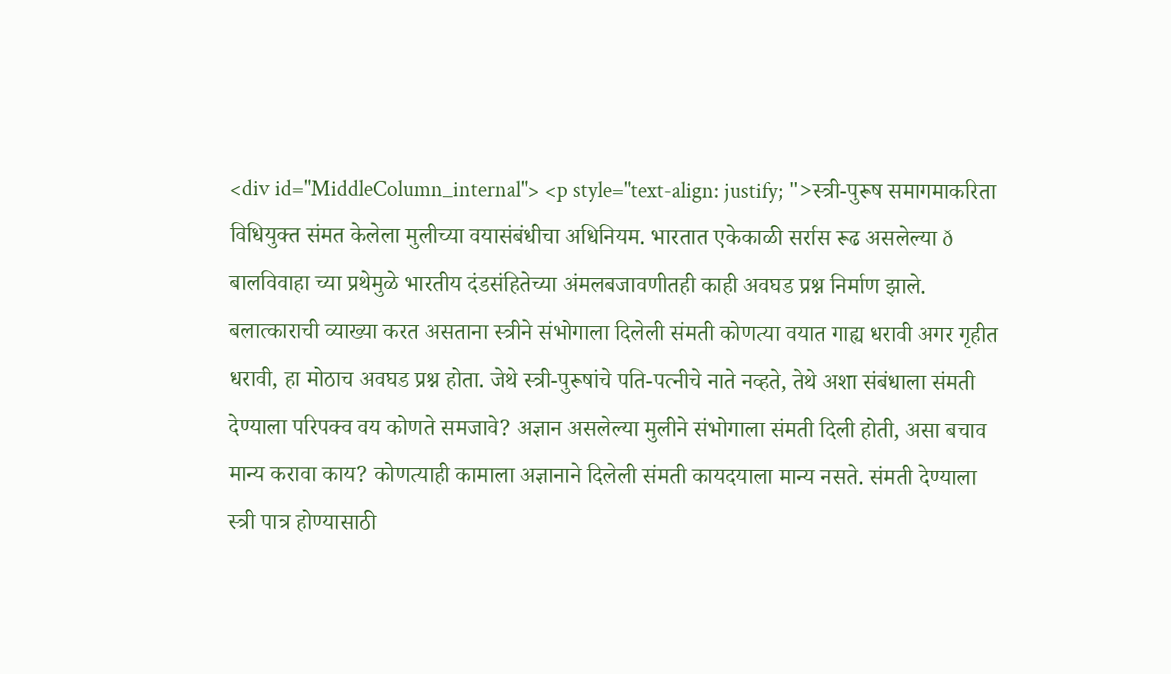<div id="MiddleColumn_internal"> <p style="text-align: justify; ">स्त्री-पुरूष समागमाकरिता विधियुक्त संमत केलेला मुलीच्या वयासंबंधीचा अधिनियम. भारतात एकेकाळी सर्रास रूढ असलेल्या ð बालविवाहा च्या प्रथेमुळे भारतीय दंडसंहितेच्या अंमलबजावणीतही काही अवघड प्रश्न निर्माण झाले. बलात्काराची व्याख्या करत असताना स्त्रीने संभोगाला दिलेली संमती कोणत्या वयात गाह्य धरावी अगर गृहीत धरावी, हा मोठाच अवघड प्रश्न होता. जेथे स्त्री-पुरूषांचे पति-पत्नीचे नाते नव्हते, तेथे अशा संबंधाला संमती देण्याला परिपक्व वय कोणते समजावे? अज्ञान असलेल्या मुलीने संभोगाला संमती दिली होती, असा बचाव मान्य करावा काय? कोणत्याही कामाला अज्ञानाने दिलेली संमती कायदयाला मान्य नसते. संमती देण्याला स्त्री पात्र होण्यासाठी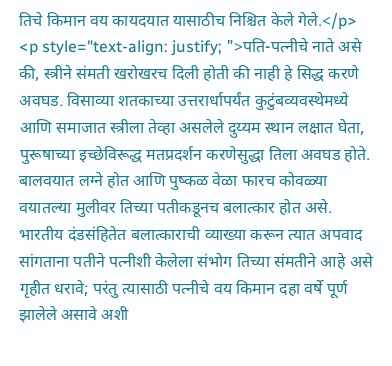तिचे किमान वय कायदयात यासाठीच निश्चित केले गेले.</p> <p style="text-align: justify; ">पति-पत्नीचे नाते असे की, स्त्रीने संमती खरोखरच दिली होती की नाही हे सिद्ध करणे अवघड. विसाव्या शतकाच्या उत्तरार्धापर्यंत कुटुंबव्यवस्थेमध्ये आणि समाजात स्त्रीला तेव्हा असलेले दुय्यम स्थान लक्षात घेता, पुरूषाच्या इच्छेविरूद्ध मतप्रदर्शन करणेसुद्धा तिला अवघड होते. बालवयात लग्ने होत आणि पुष्कळ वेळा फारच कोवळ्या वयातल्या मुलीवर तिच्या पतीकडूनच बलात्कार होत असे. भारतीय दंडसंहितेत बलात्काराची व्याख्या करून त्यात अपवाद सांगताना पतीने पत्नीशी केलेला संभोग तिच्या संमतीने आहे असे गृहीत धरावे; परंतु त्यासाठी पत्नीचे वय किमान दहा वर्षे पूर्ण झालेले असावे अशी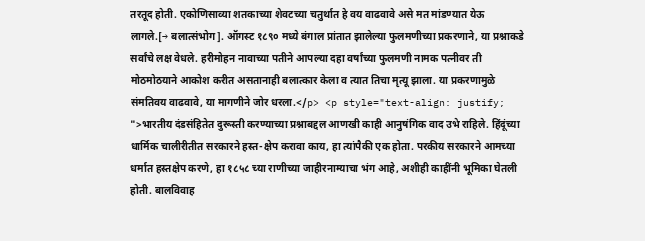तरतूद होती. एकोणिसाव्या शतकाच्या शेवटच्या चतुर्थात हे वय वाढवावे असे मत मांडण्यात येऊ लागले.[→ बलात्संभोग]. ऑगस्ट १८९० मध्ये बंगाल प्रांतात झालेल्या फुलमणीच्या प्रकरणाने, या प्रश्नाकडे सर्वांचे लक्ष वेधले. हरीमोहन नावाच्या पतीने आपल्या दहा वर्षांच्या फुलमणी नामक पत्नीवर ती मोठमोठयाने आकोश करीत असतानाही बलात्कार केला व त्यात तिचा मृत्यू झाला. या प्रकरणामुळे संमतिवय वाढवावे, या मागणीने जोर धरला.</p> <p style="text-align: justify; ">भारतीय दंडसंहितेत दुरूस्ती करण्याच्या प्रश्नाबद्दल आणखी काही आनुषंगिक वाद उभे राहिले. हिंदूंच्या धार्मिक चालीरीतीत सरकारने हस्त-क्षेप करावा काय, हा त्यांपैकी एक होता. परकीय सरकारने आमच्या धर्मात हस्तक्षेप करणे, हा १८५८ च्या राणीच्या जाहीरनाम्याचा भंग आहे, अशीही काहींनी भूमिका घेतली होती. बालविवाह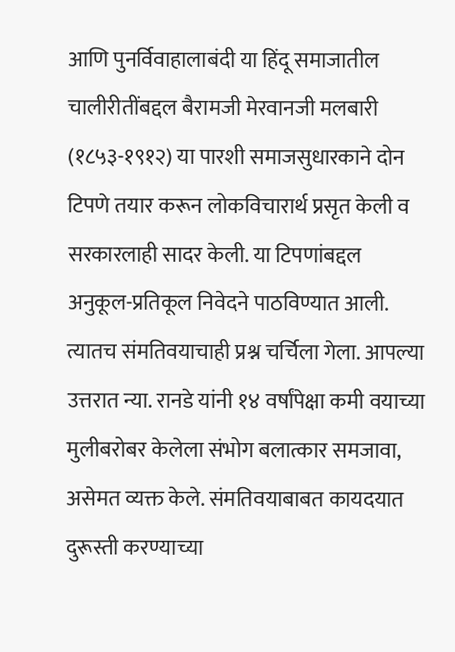आणि पुनर्विवाहालाबंदी या हिंदू समाजातील चालीरीतींबद्दल बैरामजी मेरवानजी मलबारी (१८५३-१९१२) या पारशी समाजसुधारकाने दोन टिपणे तयार करून लोकविचारार्थ प्रसृत केली व सरकारलाही सादर केली. या टिपणांबद्दल अनुकूल-प्रतिकूल निवेदने पाठविण्यात आली. त्यातच संमतिवयाचाही प्रश्न चर्चिला गेला. आपल्या उत्तरात न्या. रानडे यांनी १४ वर्षांपेक्षा कमी वयाच्या मुलीबरोबर केलेला संभोग बलात्कार समजावा, असेमत व्यक्त केले. संमतिवयाबाबत कायदयात दुरूस्ती करण्याच्या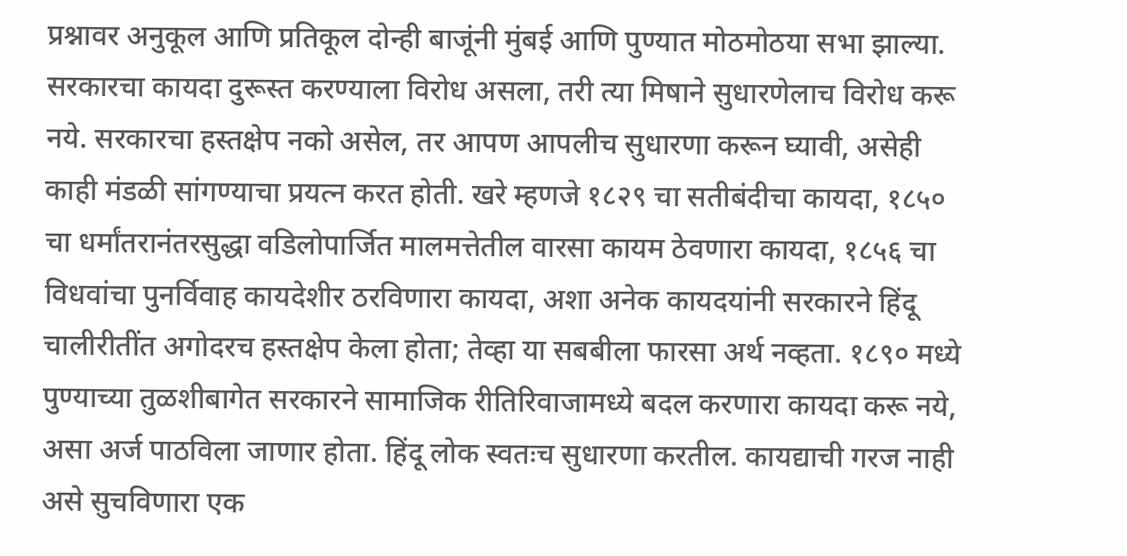प्रश्नावर अनुकूल आणि प्रतिकूल दोन्ही बाजूंनी मुंबई आणि पुण्यात मोठमोठया सभा झाल्या. सरकारचा कायदा दुरूस्त करण्याला विरोध असला, तरी त्या मिषाने सुधारणेलाच विरोध करू नये. सरकारचा हस्तक्षेप नको असेल, तर आपण आपलीच सुधारणा करून घ्यावी, असेही काही मंडळी सांगण्याचा प्रयत्न करत होती. खरे म्हणजे १८२९ चा सतीबंदीचा कायदा, १८५० चा धर्मांतरानंतरसुद्धा वडिलोपार्जित मालमत्तेतील वारसा कायम ठेवणारा कायदा, १८५६ चा विधवांचा पुनर्विवाह कायदेशीर ठरविणारा कायदा, अशा अनेक कायदयांनी सरकारने हिंदू चालीरीतींत अगोदरच हस्तक्षेप केला होता; तेव्हा या सबबीला फारसा अर्थ नव्हता. १८९० मध्ये पुण्याच्या तुळशीबागेत सरकारने सामाजिक रीतिरिवाजामध्ये बदल करणारा कायदा करू नये, असा अर्ज पाठविला जाणार होता. हिंदू लोक स्वतःच सुधारणा करतील. कायद्याची गरज नाही असे सुचविणारा एक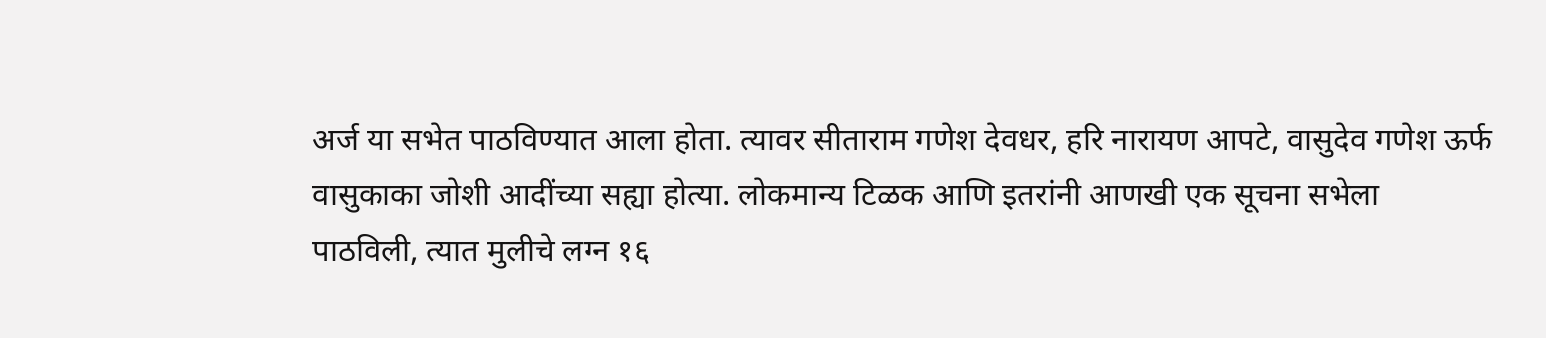अर्ज या सभेत पाठविण्यात आला होता. त्यावर सीताराम गणेश देवधर, हरि नारायण आपटे, वासुदेव गणेश ऊर्फ वासुकाका जोशी आदींच्या सह्या होत्या. लोकमान्य टिळक आणि इतरांनी आणखी एक सूचना सभेला पाठविली, त्यात मुलीचे लग्न १६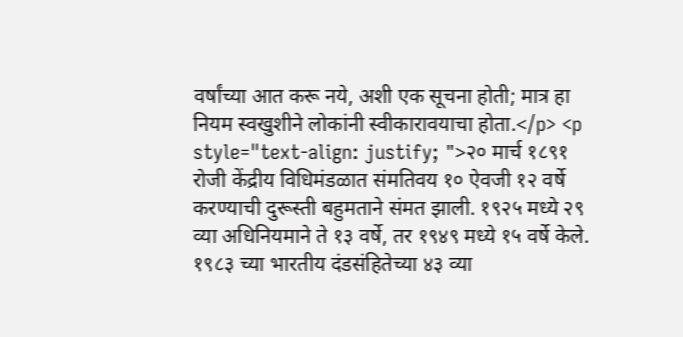वर्षांच्या आत करू नये, अशी एक सूचना होती; मात्र हा नियम स्वखुशीने लोकांनी स्वीकारावयाचा होता.</p> <p style="text-align: justify; ">२० मार्च १८९१ रोजी केंद्रीय विधिमंडळात संमतिवय १० ऐवजी १२ वर्षे करण्याची दुरूस्ती बहुमताने संमत झाली. १९२५ मध्ये २९ व्या अधिनियमाने ते १३ वर्षे, तर १९४९ मध्ये १५ वर्षे केले. १९८३ च्या भारतीय दंडसंहितेच्या ४३ व्या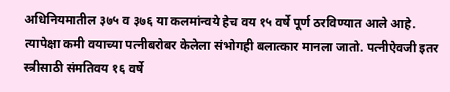अधिनियमातील ३७५ व ३७६ या कलमांन्वये हेच वय १५ वर्षे पूर्ण ठरविण्यात आले आहे. त्यापेक्षा कमी वयाच्या पत्नीबरोबर केलेला संभोगही बलात्कार मानला जातो. पत्नीऐवजी इतर स्त्रीसाठी संमतिवय १६ वर्षे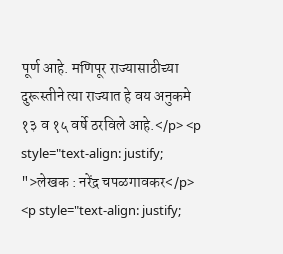पूर्ण आहे. मणिपूर राज्यासाठीच्या दुरूस्तीने त्या राज्यात हे वय अनुकमे १३ व १५ वर्षे ठरविले आहे.</p> <p style="text-align: justify; ">लेखक : नरेंद्र चपळगावकर</p> <p style="text-align: justify;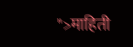">माहिती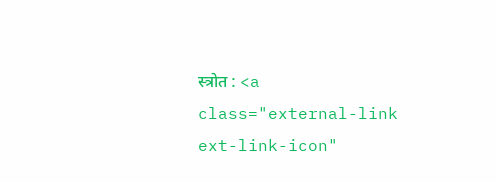स्त्रोत : <a class="external-link ext-link-icon"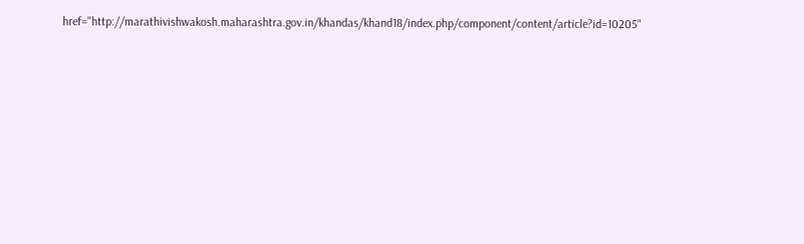href="http://marathivishwakosh.maharashtra.gov.in/khandas/khand18/index.php/component/content/article?id=10205"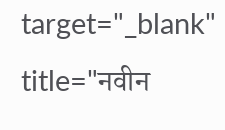target="_blank" title="नवीन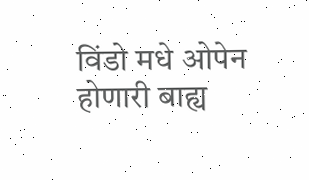विंडो मधे ओपेन होणारी बाह्य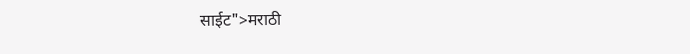साईट">मराठी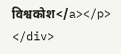विश्वकोश</a></p> </div>